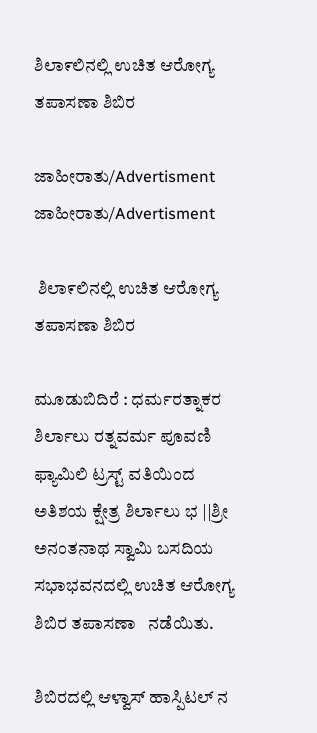ಶಿಲಾ೯ಲಿನಲ್ಲಿ ಉಚಿತ ಆರೋಗ್ಯ ತಪಾಸಣಾ ಶಿಬಿರ

ಜಾಹೀರಾತು/Advertisment
ಜಾಹೀರಾತು/Advertisment

 ಶಿಲಾ೯ಲಿನಲ್ಲಿ ಉಚಿತ ಆರೋಗ್ಯ ತಪಾಸಣಾ ಶಿಬಿರ

ಮೂಡುಬಿದಿರೆ : ಧರ್ಮರತ್ನಾಕರ ಶಿರ್ಲಾಲು ರತ್ನವರ್ಮ ಪೂವಣಿ ಫ್ಯಾಮಿಲಿ ಟ್ರಸ್ಟ್ ವತಿಯಿಂದ ಅತಿಶಯ ಕ್ಷೇತ್ರ ಶಿರ್ಲಾಲು ಭ ||ಶ್ರೀ ಅನಂತನಾಥ ಸ್ವಾಮಿ ಬಸದಿಯ ಸಭಾಭವನದಲ್ಲಿ ಉಚಿತ ಆರೋಗ್ಯ ಶಿಬಿರ ತಪಾಸಣಾ   ನಡೆಯಿತು.

ಶಿಬಿರದಲ್ಲಿ ಆಳ್ವಾಸ್ ಹಾಸ್ಪಿಟಲ್ ನ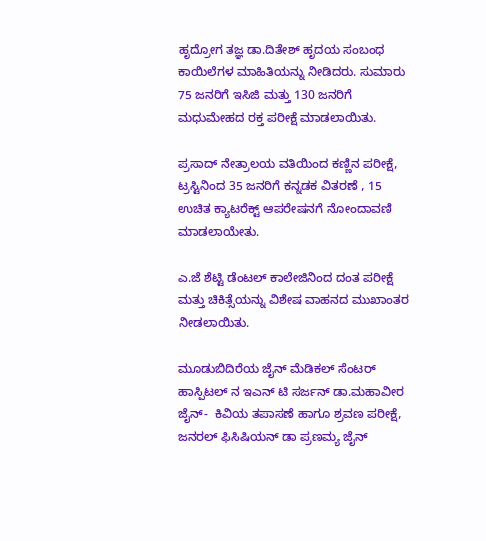ಹೃದ್ರೋಗ ತಜ್ಞ ಡಾ.ದಿತೇಶ್ ಹೃದಯ ಸಂಬಂಧ ಕಾಯಿಲೆಗಳ ಮಾಹಿತಿಯನ್ನು ನೀಡಿದರು. ಸುಮಾರು 75 ಜನರಿಗೆ ಇಸಿಜಿ ಮತ್ತು 130 ಜನರಿಗೆ ಮಧುಮೇಹದ ರಕ್ತ ಪರೀಕ್ಷೆ ಮಾಡಲಾಯಿತು.

ಪ್ರಸಾದ್ ನೇತ್ರಾಲಯ ವತಿಯಿಂದ ಕಣ್ಣಿನ ಪರೀಕ್ಷೆ,  ಟ್ರಸ್ಟಿನಿಂದ 35 ಜನರಿಗೆ ಕನ್ನಡಕ ವಿತರಣೆ , 15 ಉಚಿತ ಕ್ಯಾಟರೆಕ್ಟ್ ಆಪರೇಷನಗೆ ನೋಂದಾವಣಿ ಮಾಡಲಾಯೇತು.

ಎ.ಜೆ ಶೆಟ್ಟಿ ಡೆಂಟಲ್ ಕಾಲೇಜಿನಿಂದ ದಂತ ಪರೀಕ್ಷೆ ಮತ್ತು ಚಿಕಿತ್ಸೆಯನ್ನು ವಿಶೇಷ ವಾಹನದ ಮುಖಾಂತರ ನೀಡಲಾಯಿತು.

ಮೂಡುಬಿದಿರೆಯ ಜೈನ್ ಮೆಡಿಕಲ್ ಸೆಂಟರ್ ಹಾಸ್ಪಿಟಲ್ ನ ಇಎನ್ ಟಿ ಸರ್ಜನ್ ಡಾ.ಮಹಾವೀರ ಜೈನ್-  ಕಿವಿಯ ತಪಾಸಣೆ ಹಾಗೂ ಶ್ರವಣ ಪರೀಕ್ಷೆ,  ಜನರಲ್ ಫಿಸಿಷಿಯನ್ ಡಾ ಪ್ರಣಮ್ಯ ಜೈನ್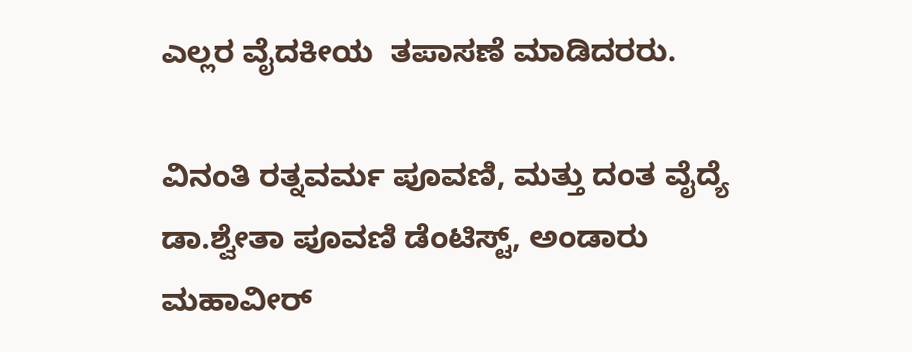ಎಲ್ಲರ ವೈದಕೀಯ  ತಪಾಸಣೆ ಮಾಡಿದರರು.

ವಿನಂತಿ ರತ್ನವರ್ಮ ಪೂವಣಿ, ಮತ್ತು ದಂತ ವೈದ್ಯೆ ಡಾ.ಶ್ವೇತಾ ಪೂವಣಿ ಡೆಂಟಿಸ್ಟ್, ಅಂಡಾರು ಮಹಾವೀರ್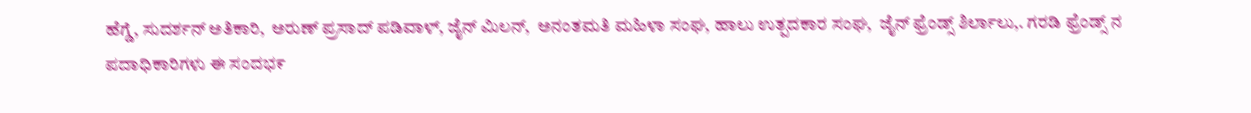ಹೆಗ್ಡೆ, ಸುದರ್ಶನ್ ಅತಿಕಾರಿ,  ಅರುಣ್ ಪ್ರಸಾದ್ ಪಡಿವಾಳ್, ಜೈನ್ ಮಿಲನ್,  ಅನಂತಮತಿ ಮಹಿಳಾ ಸಂಘ, ಹಾಲು ಉತ್ಪದಕಾರ ಸಂಘ,  ಜೈನ್ ಫ್ರೆಂಡ್ಸ್ ಶಿರ್ಲಾಲು,. ಗರಡಿ ಫ್ರೆಂಡ್ಸ್ ನ ಪದಾಧಿಕಾರಿಗಳು ಈ ಸಂದಭ೯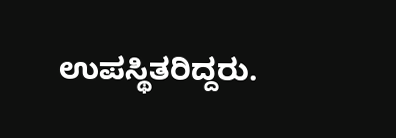ಉಪಸ್ಥಿತರಿದ್ದರು.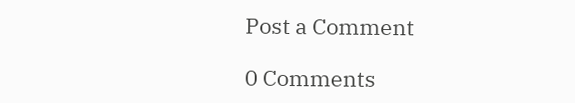Post a Comment

0 Comments